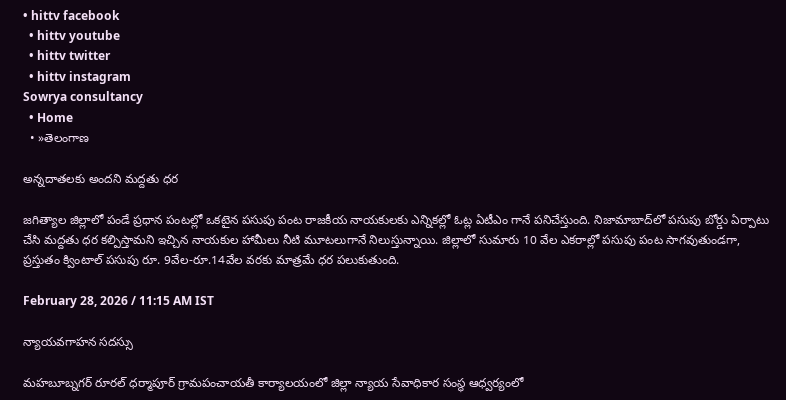• hittv facebook
  • hittv youtube
  • hittv twitter
  • hittv instagram
Sowrya consultancy
  • Home
  • »తెలంగాణ

అన్నదాతలకు అందని మద్దతు ధర

జగిత్యాల జిల్లాలో పండే ప్రధాన పంటల్లో ఒకటైన పసుపు పంట రాజకీయ నాయకులకు ఎన్నికల్లో ఓట్ల ఏటీఎం గానే పనిచేస్తుంది. నిజామాబాద్‌లో పసుపు బోర్డు ఏర్పాటు చేసి మద్దతు ధర కల్పిస్తామని ఇచ్చిన నాయకుల హామీలు నీటి మూటలుగానే నిలుస్తున్నాయి. జిల్లాలో సుమారు 10 వేల ఎకరాల్లో పసుపు పంట సాగవుతుండగా, ప్రస్తుతం క్వింటాల్ పసుపు రూ. 9వేల-రూ.14వేల వరకు మాత్రమే ధర పలుకుతుంది.

February 28, 2026 / 11:15 AM IST

న్యాయవగాహన సదస్సు

మహబూబ్నగర్ రూరల్ ధర్మాపూర్ గ్రామపంచాయతీ కార్యాలయంలో జిల్లా న్యాయ సేవాధికార సంస్థ ఆధ్వర్యంలో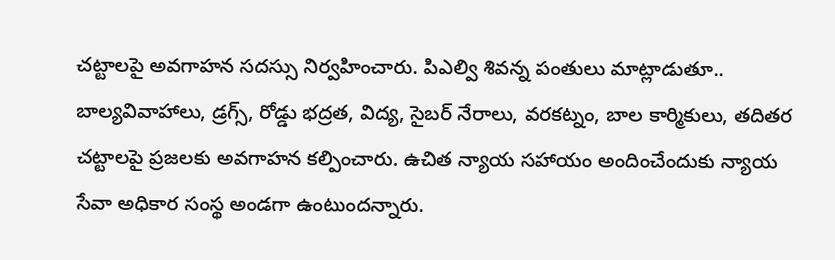చట్టాలపై అవగాహన సదస్సు నిర్వహించారు. పిఎల్వి శివన్న పంతులు మాట్లాడుతూ.. బాల్యవివాహాలు, డ్రగ్స్, రోడ్డు భద్రత, విద్య, సైబర్ నేరాలు, వరకట్నం, బాల కార్మికులు, తదితర చట్టాలపై ప్రజలకు అవగాహన కల్పించారు. ఉచిత న్యాయ సహాయం అందించేందుకు న్యాయ సేవా అధికార సంస్థ అండగా ఉంటుందన్నారు.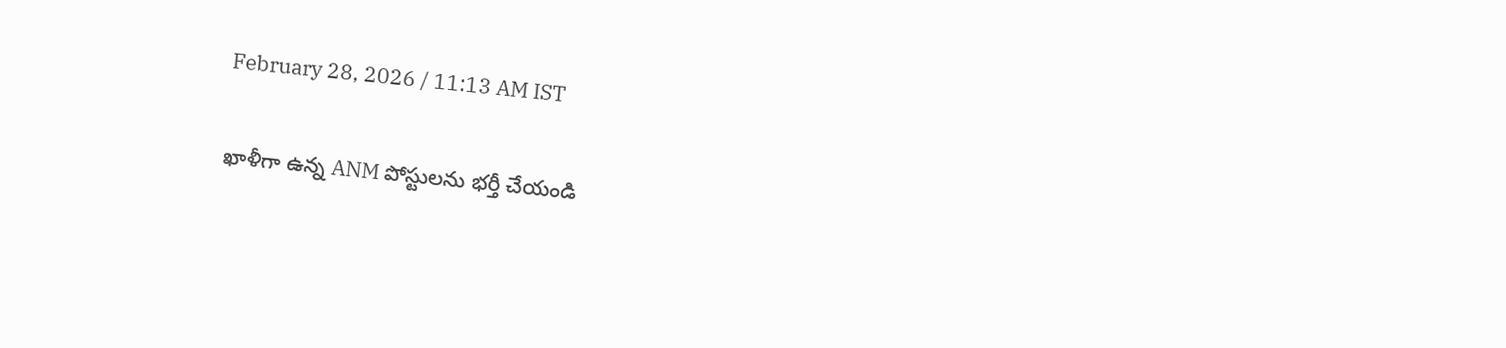February 28, 2026 / 11:13 AM IST

ఖాళీగా ఉన్న ANM పోస్టులను భర్తీ చేయండి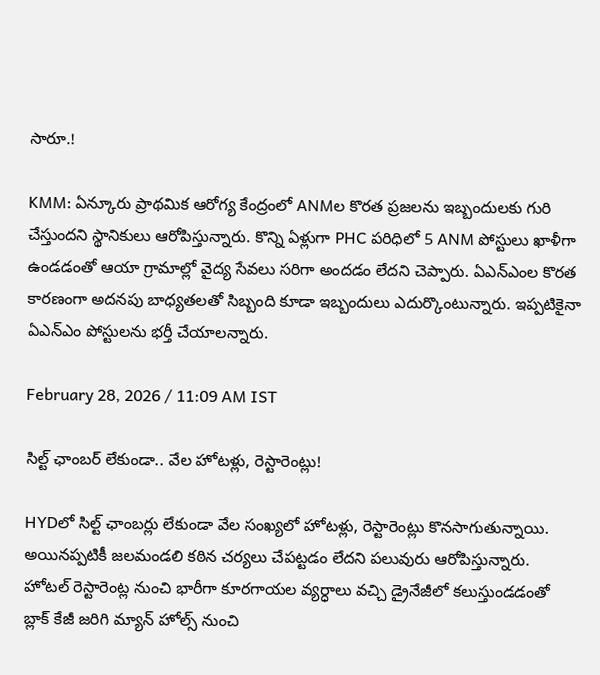సారూ.!

KMM: ఏన్కూరు ప్రాథమిక ఆరోగ్య కేంద్రంలో ANMల కొరత ప్రజలను ఇబ్బందులకు గురి చేస్తుందని స్థానికులు ఆరోపిస్తున్నారు. కొన్ని ఏళ్లుగా PHC పరిధిలో 5 ANM పోస్టులు ఖాళీగా ఉండడంతో ఆయా గ్రామాల్లో వైద్య సేవలు సరిగా అందడం లేదని చెప్పారు. ఏఎన్ఎంల కొరత కారణంగా అదనపు బాధ్యతలతో సిబ్బంది కూడా ఇబ్బందులు ఎదుర్కొంటున్నారు. ఇప్పటికైనా ఏఎన్ఎం పోస్టులను భర్తీ చేయాలన్నారు.

February 28, 2026 / 11:09 AM IST

సిల్ట్ ఛాంబర్ లేకుండా.. వేల హోటళ్లు, రెస్టారెంట్లు!

HYDలో సిల్ట్ ఛాంబర్లు లేకుండా వేల సంఖ్యలో హోటళ్లు, రెస్టారెంట్లు కొనసాగుతున్నాయి. అయినప్పటికీ జలమండలి కఠిన చర్యలు చేపట్టడం లేదని పలువురు ఆరోపిస్తున్నారు. హోటల్ రెస్టారెంట్ల నుంచి భారీగా కూరగాయల వ్యర్ధాలు వచ్చి డ్రైనేజీలో కలుస్తుండడంతో బ్లాక్ కేజీ జరిగి మ్యాన్ హోల్స్ నుంచి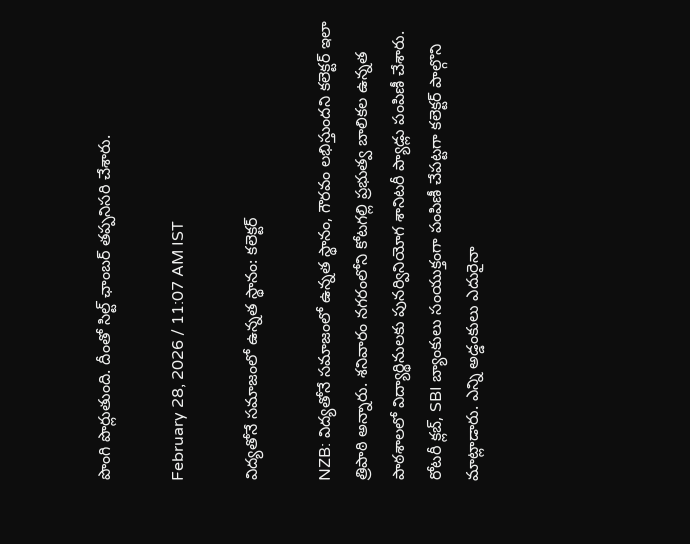పొంగి పొర్లుతుంది. దీంతో సిల్ట్ ఛాంబర్ తప్పనిసరి చేశారు.

February 28, 2026 / 11:07 AM IST

విద్యతోనే సమాజంలో ఉన్నత స్థానం: కలెక్టర్

NZB: విద్యతోనే సమాజంలో ఉన్నత స్థానం, గౌరవం లభిస్తుందని కలెక్టర్ ఇలా త్రిపాఠి అన్నారు. శనివారం నగరంలోని కోటగల్లి ప్రభుత్వ బాలికల ఉన్నత పాఠశాలలో విద్యార్థినులకు పునర్వినియోగ శానిటరీ ప్యాడ్లు పంపిణీ చేశారు. రోటరీ క్లబ్, SBI బ్యాంకులు సంయుక్తంగా పంపిణీ చేపట్టగా కలెక్టర్ పాల్గొని మాట్లాడారు. ఎన్ని అడ్డంకులు ఎదురైనా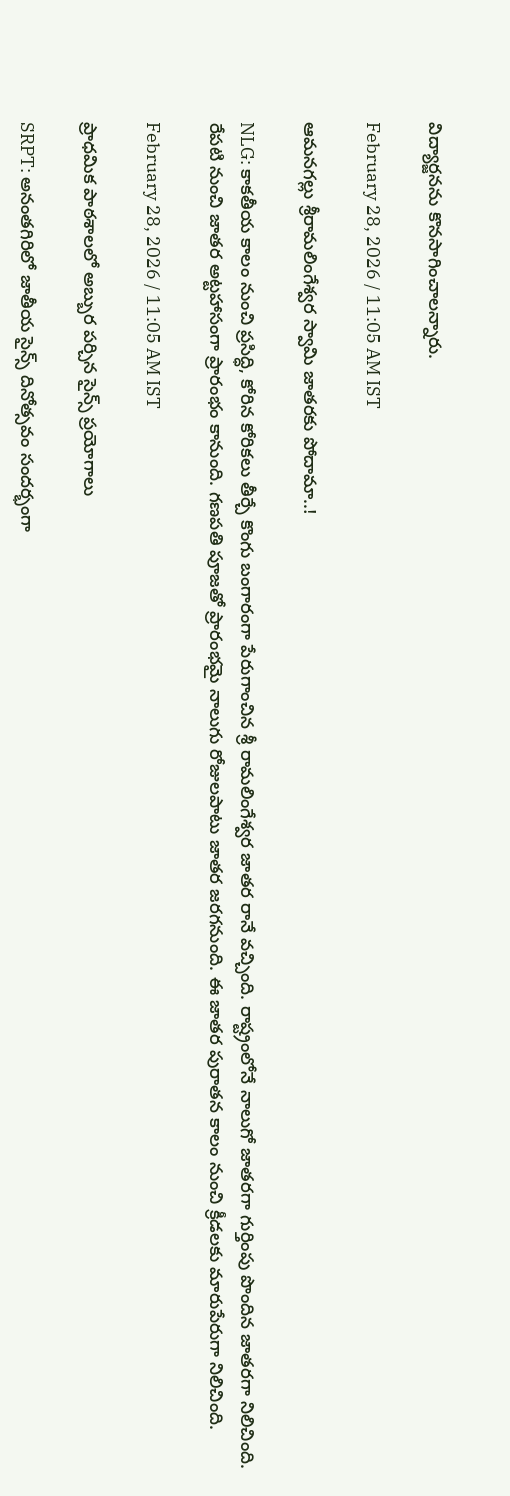విద్యార్జనను కొనసాగించాలన్నారు.

February 28, 2026 / 11:05 AM IST

ఆమనగల్లు శ్రీరామలింగేశ్వర స్వామి జాతరకు పోదామా..!

NLG: కాకతీయ కాలం నుంచి ప్రసిద్ధి, కోరిన కోరికలు తీర్చే కొంగు బంగారంగా పేరుగాంచిన శ్రీ రామలింగేశ్వర జాతర రానే వచ్చింది. రాష్ట్రంలోనే నాలుగో జాతరగా గుర్తింపు పొందిన జాతరగా నిలిచింది. రేపటి నుంచి జాతర అట్టహాసంగా ప్రారంభం కానుంది. గణపతి పూజతో ప్రారంభమై నాలుగు రోజులపాటు జాతర జరగనుంది. ఈ జాతర పురాతన కాలం నుంచి క్రీడలకు మారుపేరుగా నిలిచింది.

February 28, 2026 / 11:05 AM IST

ప్రాధమిక పాఠశాలలో అబ్బుర పర్చిన సైన్స్ ప్రయోగాలు

SRPT: అనంతగిరిలో జాతీయ సైన్స్ దినోత్సవం సందర్భంగా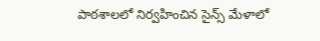పాఠశాలలో నిర్వహించిన సైన్స్ మేళాలో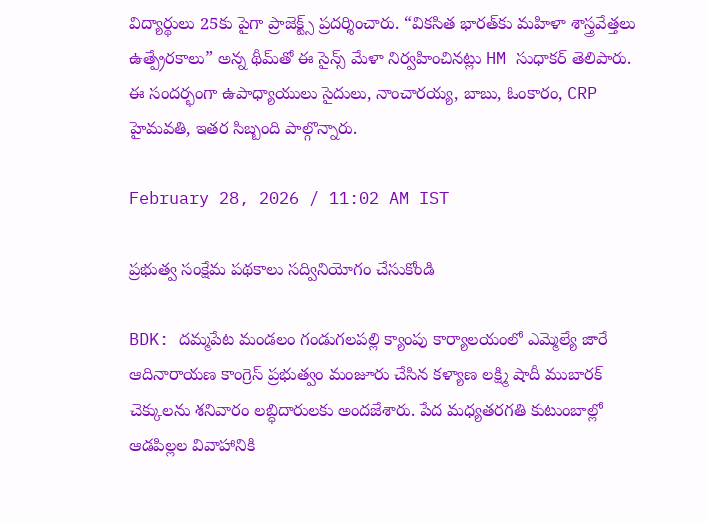విద్యార్థులు 25కు పైగా ప్రాజెక్ట్స్ ప్రదర్శించారు. “వికసిత భారత్‌కు మహిళా శాస్త్రవేత్తలు ఉత్ప్రేరకాలు” అన్న థీమ్‌తో ఈ సైన్స్ మేళా నిర్వహించినట్లు HM సుధాకర్ తెలిపారు. ఈ సందర్భంగా ఉపాధ్యాయులు సైదులు, నాంచారయ్య, బాబు, ఓంకారం, CRP హైమవతి, ఇతర సిబ్బంది పాల్గొన్నారు.

February 28, 2026 / 11:02 AM IST

ప్రభుత్వ సంక్షేమ పథకాలు సద్వినియోగం చేసుకోండి

BDK: దమ్మపేట మండలం గండుగలపల్లి క్యాంపు కార్యాలయంలో ఎమ్మెల్యే జారే ఆదినారాయణ కాంగ్రెస్ ప్రభుత్వం మంజూరు చేసిన కళ్యాణ లక్ష్మి షాదీ ముబారక్ చెక్కులను శనివారం లబ్ధిదారులకు అందజేశారు. పేద మధ్యతరగతి కుటుంబాల్లో ఆడపిల్లల వివాహానికి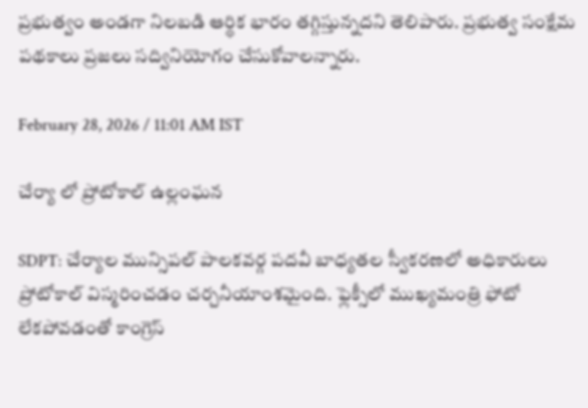ప్రభుత్వం అండగా నిలబడి ఆర్థిక భారం తగ్గిస్తున్నదని తెలిపారు. ప్రభుత్వ సంక్షేమ పథకాలు ప్రజలు సద్వినియోగం చేసుకోవాలన్నారు.

February 28, 2026 / 11:01 AM IST

చేర్యా లో ప్రోటోకాల్ ఉల్లంఘన

SDPT: చేర్యాల మున్సిపల్ పాలకవర్గ పదవీ బాధ్యతల స్వీకరణలో అధికారులు ప్రోటోకాల్ విస్మరించడం చర్చనీయాంశమైంది. ఫ్లెక్సీలో ముఖ్యమంత్రి ఫోటో లేకపోవడంతో కాంగ్రెస్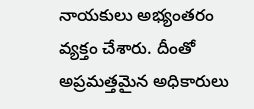నాయకులు అభ్యంతరం వ్యక్తం చేశారు. దీంతో అప్రమత్తమైన అధికారులు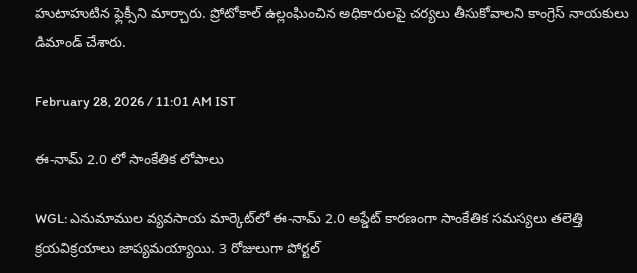హుటాహుటిన ఫ్లెక్సీని మార్చారు. ప్రోటోకాల్ ఉల్లంఘించిన అధికారులపై చర్యలు తీసుకోవాలని కాంగ్రెస్ నాయకులు డిమాండ్ చేశారు.

February 28, 2026 / 11:01 AM IST

ఈ-నామ్ 2.0 లో సాంకేతిక లోపాలు

WGL: ఎనుమాముల వ్యవసాయ మార్కెట్‌లో ఈ-నామ్ 2.0 అప్డేట్ కారణంగా సాంకేతిక సమస్యలు తలెత్తి క్రయవిక్రయాలు జాప్యమయ్యాయి. 3 రోజులుగా పోర్టల్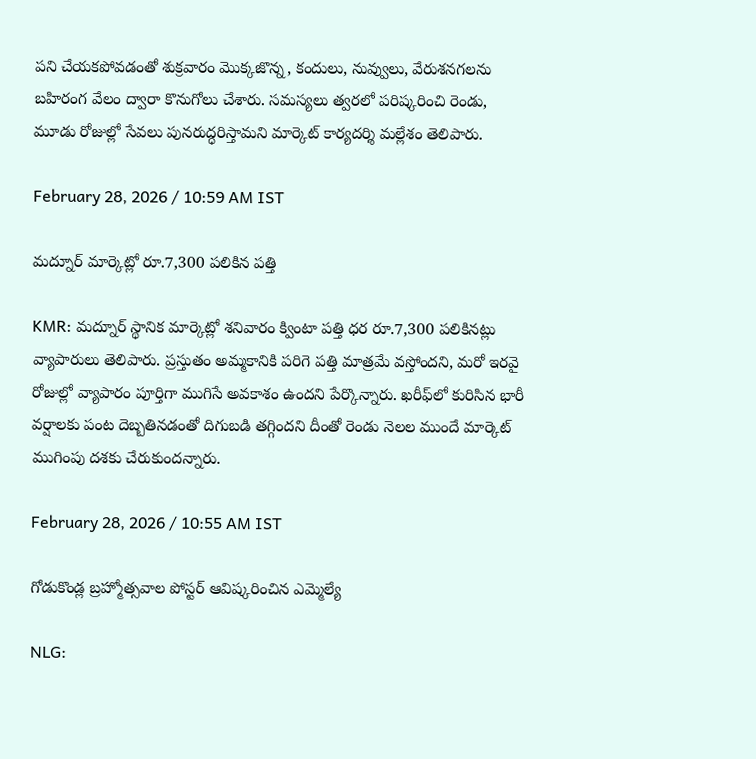పని చేయకపోవడంతో శుక్రవారం మొక్కజొన్న, కందులు, నువ్వులు, వేరుశనగలను బహిరంగ వేలం ద్వారా కొనుగోలు చేశారు. సమస్యలు త్వరలో పరిష్కరించి రెండు, మూడు రోజుల్లో సేవలు పునరుద్ధరిస్తామని మార్కెట్ కార్యదర్శి మల్లేశం తెలిపారు.

February 28, 2026 / 10:59 AM IST

మద్నూర్ మార్కెట్లో రూ.7,300 పలికిన పత్తి

KMR: మద్నూర్ స్థానిక మార్కెట్లో శనివారం క్వింటా పత్తి ధర రూ.7,300 పలికినట్లు వ్యాపారులు తెలిపారు. ప్రస్తుతం అమ్మకానికి పరిగె పత్తి మాత్రమే వస్తోందని, మరో ఇరవై రోజుల్లో వ్యాపారం పూర్తిగా ముగిసే అవకాశం ఉందని పేర్కొన్నారు. ఖరీఫ్‌లో కురిసిన భారీ వర్షాలకు పంట దెబ్బతినడంతో దిగుబడి తగ్గిందని దీంతో రెండు నెలల ముందే మార్కెట్ ముగింపు దశకు చేరుకుందన్నారు.

February 28, 2026 / 10:55 AM IST

గోడుకొండ్ల బ్రహ్మోత్సవాల పోస్టర్ ఆవిష్కరించిన ఎమ్మెల్యే

NLG: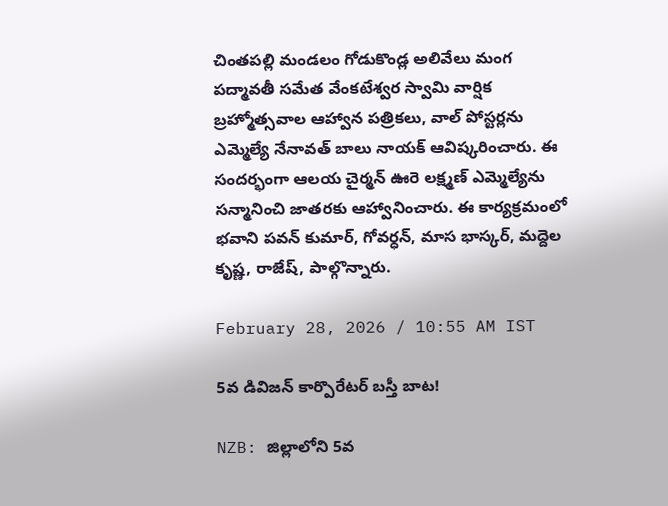చింతపల్లి మండలం గోడుకొండ్ల అలివేలు మంగ పద్మావతీ సమేత వేంకటేశ్వర స్వామి వార్షిక బ్రహ్మోత్సవాల ఆహ్వాన పత్రికలు, వాల్ పోస్టర్లను ఎమ్మెల్యే నేనావత్ బాలు నాయక్ ఆవిష్కరించారు. ఈ సందర్భంగా ఆలయ చైర్మన్ ఊరె లక్ష్మణ్ ఎమ్మెల్యేను సన్మానించి జాతరకు ఆహ్వానించారు. ఈ కార్యక్రమంలో భవాని పవన్ కుమార్, గోవర్ధన్, మాస భాస్కర్, మద్దెల కృష్ణ, రాజేష్, పాల్గొన్నారు.

February 28, 2026 / 10:55 AM IST

5వ డివిజన్ కార్పొరేటర్ బస్తీ బాట!

NZB: జిల్లాలోని 5వ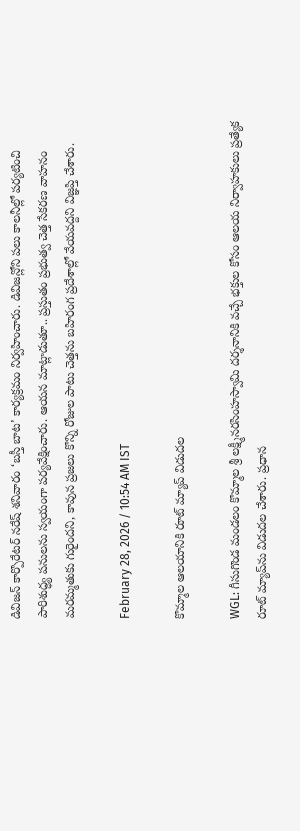డివిజన్ కార్పొరేటర్ నరేష్ శనివారం ‘బస్తీ బాట’ కార్యక్రమం నిర్వహించారు. డివిజన్లోని పలు కాలనీల్లో పర్యటించి పారిశుద్ధ్య పనులను స్వయంగా పర్యవేక్షించారు. ఆయన మాట్లాడుతూ.. ప్రస్తుతం ప్రభుత్వ చెత్త సేకరణ వాహనం మరమ్మతుకు గురైందని, కావున ప్రజలు కొన్ని రోజుల పాటు చెత్తను బహిరంగ ప్రదేశాల్లో వేయవద్దని విజ్ఞప్తి చేశారు.

February 28, 2026 / 10:54 AM IST

కొమ్మాల ఆలయానికి రూట్ మ్యాప్ విడుదల

WGL: గీసుగొండ మండలం కొమ్మాల శ్రీ లక్ష్మీనరసింహస్వామి దర్శనానికి వచ్చే భక్తుల కోసం ఆలయ నిర్వాహకులు ప్రత్యేక రూట్ మ్యాప్‌ను విడుదల చేశారు. ప్రధాన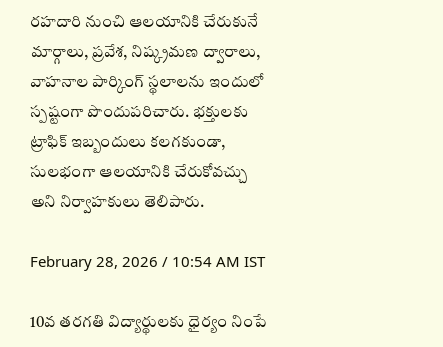రహదారి నుంచి ఆలయానికి చేరుకునే మార్గాలు, ప్రవేశ, నిష్క్రమణ ద్వారాలు, వాహనాల పార్కింగ్ స్థలాలను ఇందులో స్పష్టంగా పొందుపరిచారు. భక్తులకు ట్రాఫిక్ ఇబ్బందులు కలగకుండా, సులభంగా ఆలయానికి చేరుకోవచ్చు అని నిర్వాహకులు తెలిపారు.

February 28, 2026 / 10:54 AM IST

10వ తరగతి విద్యార్థులకు ధైర్యం నింపే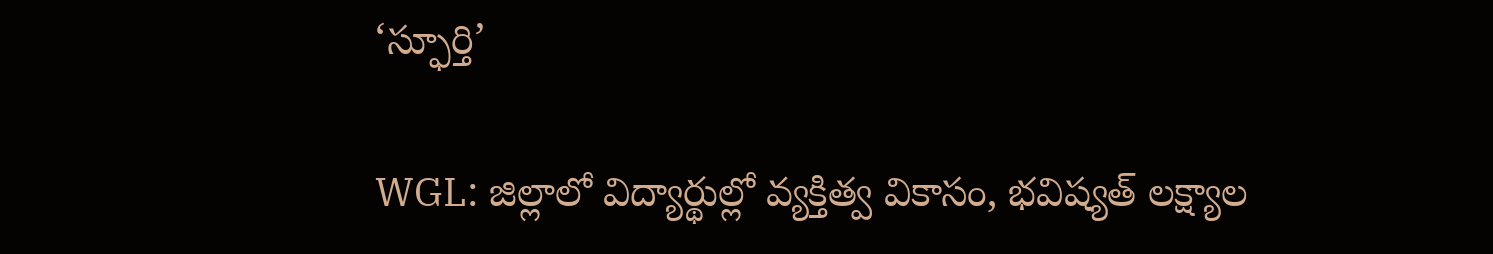‘స్ఫూర్తి’

WGL: జిల్లాలో విద్యార్థుల్లో వ్యక్తిత్వ వికాసం, భవిష్యత్ లక్ష్యాల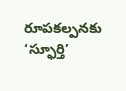రూపకల్పనకు ‘స్ఫూర్తి’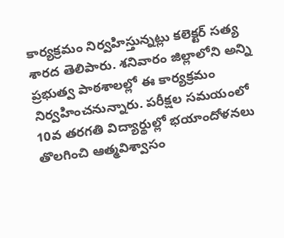కార్యక్రమం నిర్వహిస్తున్నట్లు కలెక్టర్ సత్య శారద తెలిపారు. శనివారం జిల్లాలోని అన్ని ప్రభుత్వ పాఠశాలల్లో ఈ కార్యక్రమం నిర్వహించనున్నారు. పరీక్షల సమయంలో 10వ తరగతి విద్యార్థుల్లో భయాందోళనలు తొలగించి ఆత్మవిశ్వాసం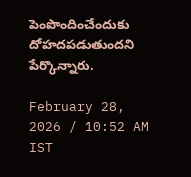పెంపొందించేందుకు దోహదపడుతుందని పేర్కొన్నారు.

February 28, 2026 / 10:52 AM IST